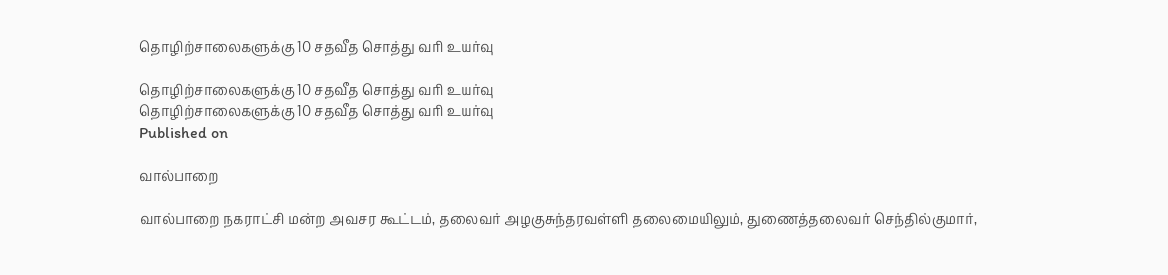தொழிற்சாலைகளுக்கு 10 சதவீத சொத்து வரி உயர்வு

தொழிற்சாலைகளுக்கு 10 சதவீத சொத்து வரி உயர்வு
தொழிற்சாலைகளுக்கு 10 சதவீத சொத்து வரி உயர்வு
Published on

வால்பாறை

வால்பாறை நகராட்சி மன்ற அவசர கூட்டம், தலைவர் அழகுசுந்தரவள்ளி தலைமையிலும், துணைத்தலைவர் செந்தில்குமார்,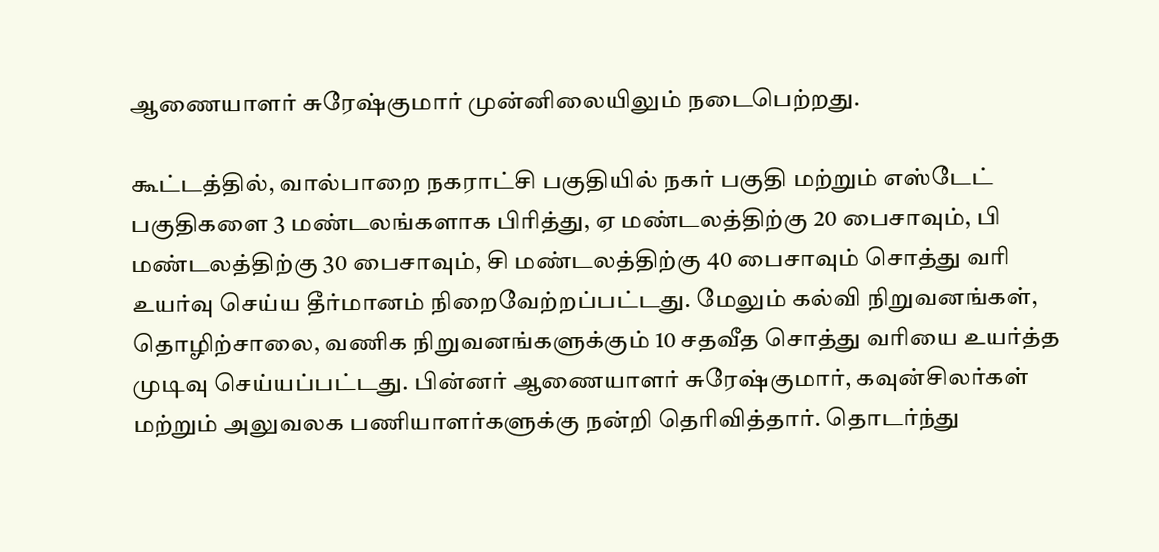ஆணையாளர் சுரேஷ்குமார் முன்னிலையிலும் நடைபெற்றது.

கூட்டத்தில், வால்பாறை நகராட்சி பகுதியில் நகர் பகுதி மற்றும் எஸ்டேட் பகுதிகளை 3 மண்டலங்களாக பிரித்து, ஏ மண்டலத்திற்கு 20 பைசாவும், பி மண்டலத்திற்கு 30 பைசாவும், சி மண்டலத்திற்கு 40 பைசாவும் சொத்து வரி உயர்வு செய்ய தீர்மானம் நிறைவேற்றப்பட்டது. மேலும் கல்வி நிறுவனங்கள், தொழிற்சாலை, வணிக நிறுவனங்களுக்கும் 10 சதவீத சொத்து வரியை உயர்த்த முடிவு செய்யப்பட்டது. பின்னர் ஆணையாளர் சுரேஷ்குமார், கவுன்சிலர்கள் மற்றும் அலுவலக பணியாளர்களுக்கு நன்றி தெரிவித்தார். தொடர்ந்து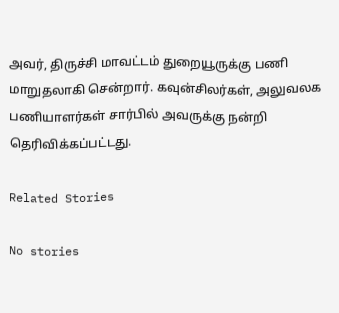அவர், திருச்சி மாவட்டம் துறையூருக்கு பணி மாறுதலாகி சென்றார். கவுன்சிலர்கள், அலுவலக பணியாளர்கள் சார்பில் அவருக்கு நன்றி தெரிவிக்கப்பட்டது.

Related Stories

No stories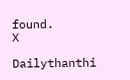found.
X

Dailythanthi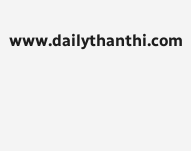www.dailythanthi.com